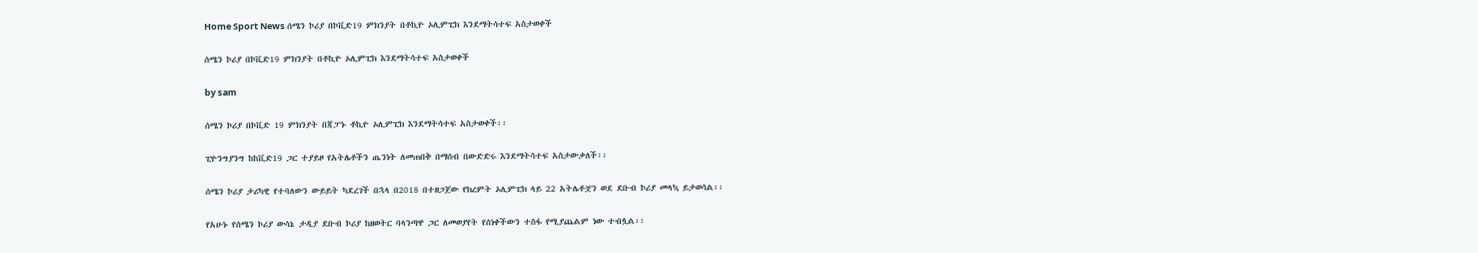Home Sport News ሰሜን ኮሪያ በኮቪድ19 ምክንያት በቶኪዮ ኦሊምፒክ እንደማትሳተፍ አስታወቀች

ሰሜን ኮሪያ በኮቪድ19 ምክንያት በቶኪዮ ኦሊምፒክ እንደማትሳተፍ አስታወቀች

by sam

ሰሜን ኮሪያ በኮቪድ 19 ምክንያት በጃፓኑ ቶኪዮ ኦሊምፒክ እንደማትሳተፍ አስታወቀች፡፡

ፒዮንግያንግ ከከቪድ19 ጋር ተያይዞ የአትሌቶችን ጤንነት ለመጠበቅ በማሰብ በውድድሩ እንደማትሳተፍ አስታውቃለች፡፡

ሰሜን ኮሪያ ታሪካዊ የተባለውን ውይይት ካደረገች በኋላ በ2018 በተዘጋጀው የክረምት ኦሊምፒክ ላይ 22 አትሌቶቿን ወደ ደቡብ ኮሪያ መላኳ ይታወሳል፡፡

የአሁኑ የሰሜን ኮሪያ ውሳኔ ታዲያ ደቡብ ኮሪያ ከዘወትር ባላንጣዋ ጋር ለመወያየት የሰነቀችውን ተስፋ የሚያጨልም ነው ተብሏል፡፡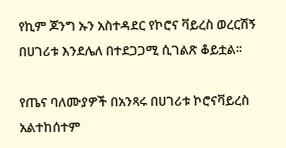የኪም ጆንግ ኡን አስተዳደር የኮሮና ቫይረስ ወረርሽኝ በሀገሪቱ እንደሌለ በተደጋጋሚ ሲገልጽ ቆይቷል፡፡

የጤና ባለሙያዎች በአንጻሩ በሀገሪቱ ኮሮናቫይረስ አልተከሰተም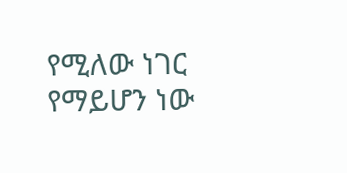የሚለው ነገር የማይሆን ነው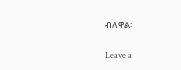ብለዋል፡

Leave a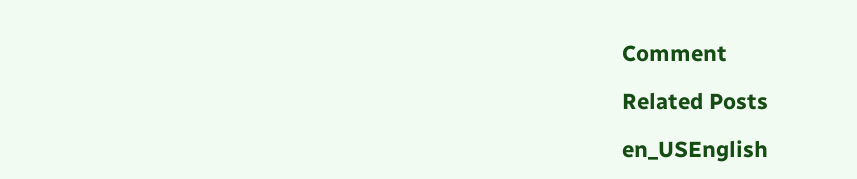Comment

Related Posts

en_USEnglish